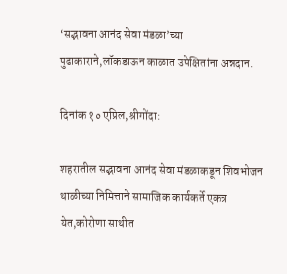‘सद्भावना आनंद सेवा मंडळा’च्या पुढाकाराने,लॉकडाऊन काळात उपेक्षितांना अन्नदान.

दिनांक १० एप्रिल,श्रीगोंदा:

शहरातील सद्भावना आनंद सेवा मंडळाकडून शिवभोजन थाळीच्या निमित्ताने सामाजिक कार्यकर्ते एकत्र येत,कोरोणा साथीत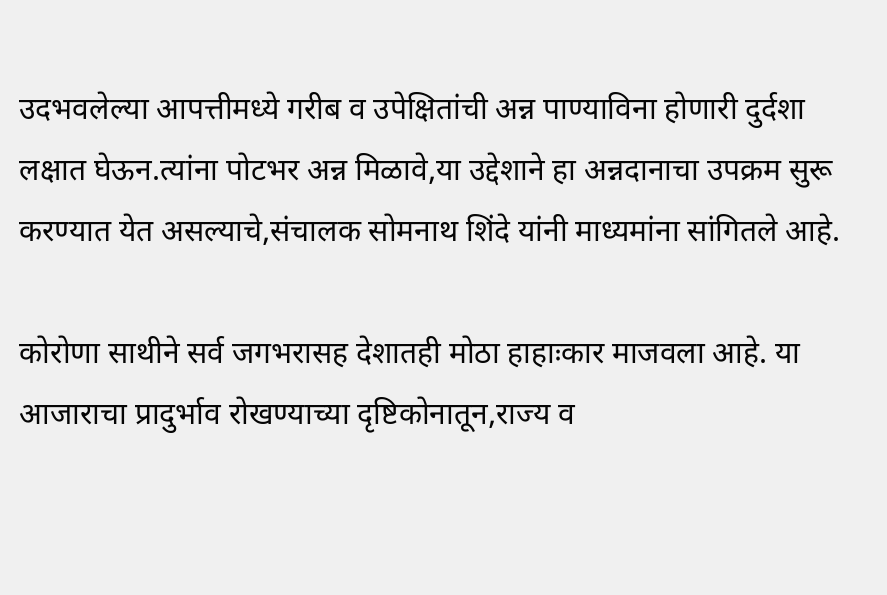उदभवलेल्या आपत्तीमध्ये गरीब व उपेक्षितांची अन्न पाण्याविना होणारी दुर्दशा लक्षात घेऊन.त्यांना पोटभर अन्न मिळावे,या उद्देशाने हा अन्नदानाचा उपक्रम सुरू करण्यात येत असल्याचे,संचालक सोमनाथ शिंदे यांनी माध्यमांना सांगितले आहे.

कोरोणा साथीने सर्व जगभरासह देशातही मोठा हाहाःकार माजवला आहे. या आजाराचा प्रादुर्भाव रोखण्याच्या दृष्टिकोनातून,राज्य व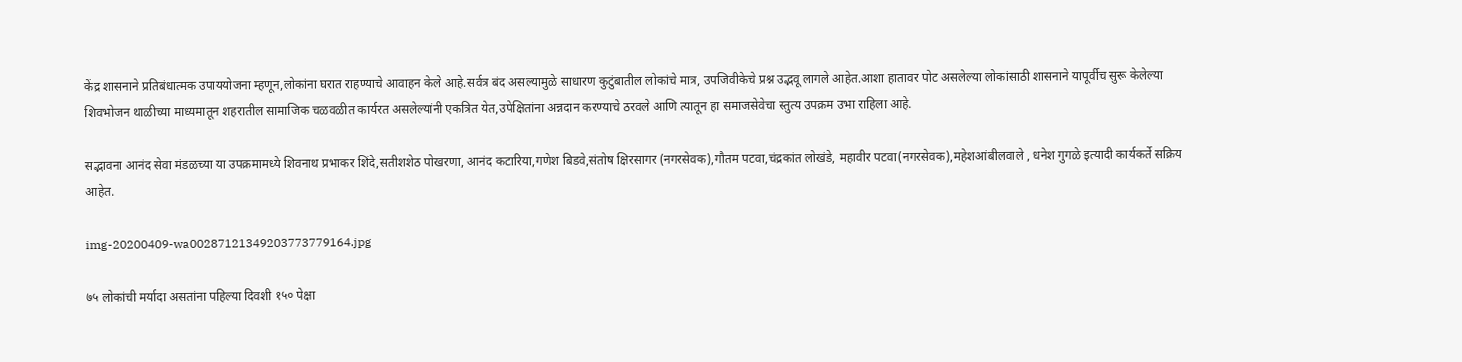केंद्र शासनाने प्रतिबंधात्मक उपाययोजना म्हणून,लोकांना घरात राहण्याचे आवाहन केले आहे.सर्वत्र बंद असल्यामुळे साधारण कुटुंबातील लोकांचे मात्र, उपजिवीकेचे प्रश्न उद्भवू लागले आहेत.आशा हातावर पोट असलेल्या लोकांसाठी शासनाने यापूर्वीच सुरू केलेल्या शिवभोजन थाळीच्या माध्यमातून शहरातील सामाजिक चळवळीत कार्यरत असलेल्यांनी एकत्रित येत,उपेक्षितांना अन्नदान करण्याचे ठरवले आणि त्यातून हा समाजसेवेचा स्तुत्य उपक्रम उभा राहिला आहे.

सद्भावना आनंद सेवा मंडळच्या या उपक्रमामध्ये शिवनाथ प्रभाकर शिंदे,सतीशशेठ पोखरणा, आनंद कटारिया,गणेश बिडवे,संतोष क्षिरसागर (नगरसेवक),गौतम पटवा,चंद्रकांत लोखंडे, महावीर पटवा(नगरसेवक),महेशआंबीलवाले , धनेश गुगळे इत्यादी कार्यकर्ते सक्रिय आहेत.

img-20200409-wa00287121349203773779164.jpg

७५ लोकांची मर्यादा असतांना पहिल्या दिवशी १५० पेक्षा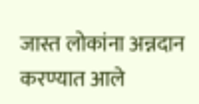जास्त लोकांना अन्नदान करण्यात आले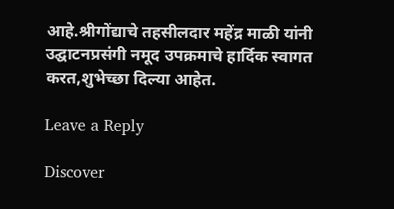आहे.श्रीगोंद्याचे तहसीलदार महेंद्र माळी यांनी उद्घाटनप्रसंगी नमूद उपक्रमाचे हार्दिक स्वागत करत,शुभेच्छा दिल्या आहेत.

Leave a Reply

Discover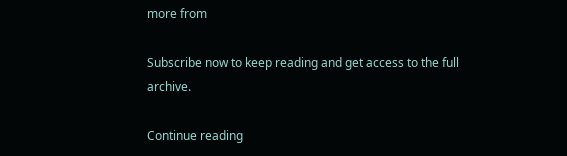more from

Subscribe now to keep reading and get access to the full archive.

Continue reading